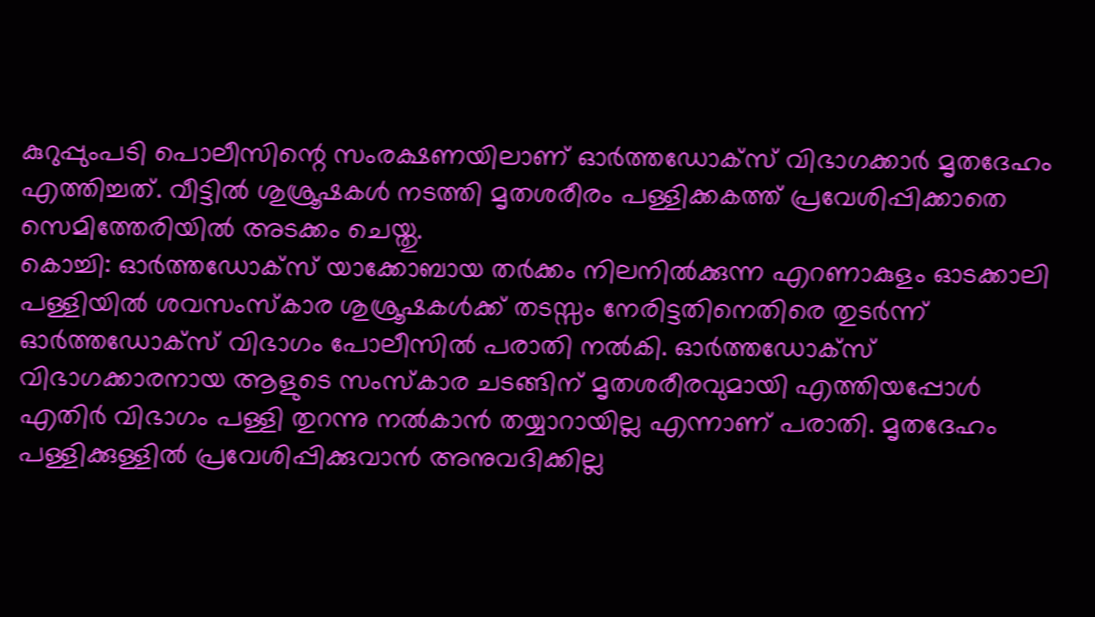കുറുപ്പുംപടി പൊലീസിന്റെ സംരക്ഷണയിലാണ് ഓർത്തഡോക്സ് വിഭാഗക്കാർ മൃതദേഹം എത്തിച്ചത്. വീട്ടിൽ ശുശ്രൂഷകൾ നടത്തി മൃതശരീരം പള്ളിക്കകത്ത് പ്രവേശിപ്പിക്കാതെ സെമിത്തേരിയിൽ അടക്കം ചെയ്തു.
കൊച്ചി: ഓർത്തഡോക്സ് യാക്കോബായ തർക്കം നിലനിൽക്കുന്ന എറണാകുളം ഓടക്കാലി പള്ളിയിൽ ശവസംസ്കാര ശുശ്രൂഷകൾക്ക് തടസ്സം നേരിട്ടതിനെതിരെ തുടർന്ന് ഓർത്തഡോക്സ് വിഭാഗം പോലീസിൽ പരാതി നൽകി. ഓർത്തഡോക്സ് വിഭാഗക്കാരനായ ആളുടെ സംസ്കാര ചടങ്ങിന് മൃതശരീരവുമായി എത്തിയപ്പോൾ എതിർ വിഭാഗം പള്ളി തുറന്നു നൽകാൻ തയ്യാറായില്ല എന്നാണ് പരാതി. മൃതദേഹം പള്ളിക്കുള്ളിൽ പ്രവേശിപ്പിക്കുവാൻ അനുവദിക്കില്ല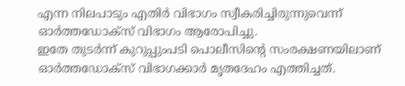എന്ന നിലപാടും എതിർ വിഭാഗം സ്വീകരിച്ചിരുന്നുവെന്ന് ഓർത്തഡോക്സ് വിഭാഗം ആരോപിച്ചു.
ഇതേ തുടർന്ന് കുറുപ്പുംപടി പൊലീസിന്റെ സംരക്ഷണയിലാണ് ഓർത്തഡോക്സ് വിഭാഗക്കാർ മൃതദേഹം എത്തിച്ചത്.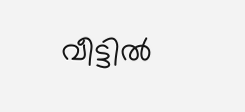വീട്ടിൽ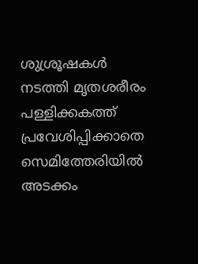ശുശ്രൂഷകൾ നടത്തി മൃതശരീരം പള്ളിക്കകത്ത് പ്രവേശിപ്പിക്കാതെ സെമിത്തേരിയിൽ അടക്കം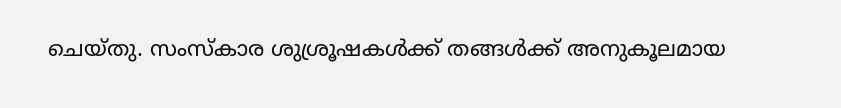ചെയ്തു. സംസ്കാര ശുശ്രൂഷകൾക്ക് തങ്ങൾക്ക് അനുകൂലമായ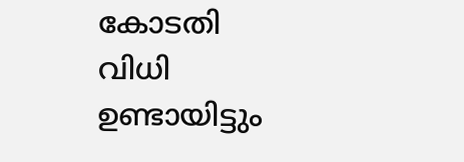കോടതി വിധി ഉണ്ടായിട്ടും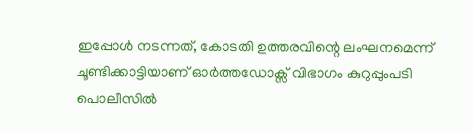ഇപ്പോൾ നടന്നത്, കോടതി ഉത്തരവിന്റെ ലംഘനമെന്ന് ചൂണ്ടിക്കാട്ടിയാണ് ഓർത്തഡോക്സ് വിഭാഗം കുറുപ്പുംപടി പൊലീസിൽ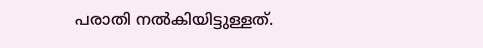പരാതി നൽകിയിട്ടുള്ളത്.